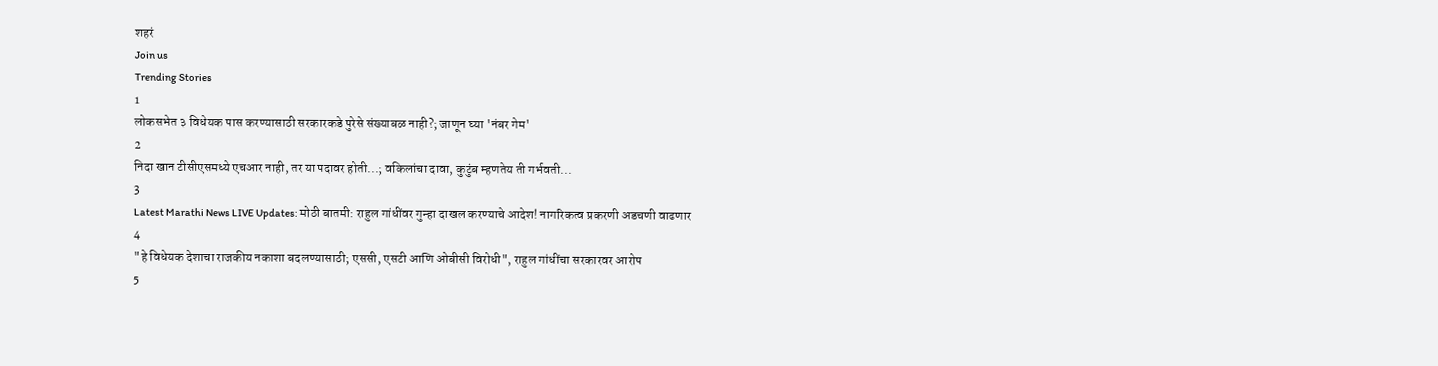शहरं
Join us
Trending Stories
1
लोकसभेत ३ विधेयक पास करण्यासाठी सरकारकडे पुरेसे संख्याबळ नाही?; जाणून घ्या 'नंबर गेम'
2
निदा खान टीसीएसमध्ये एचआर नाही, तर या पदावर होती...; वकिलांचा दावा, कुटुंब म्हणतेय ती गर्भवती...
3
Latest Marathi News LIVE Updates: मोठी बातमी: राहुल गांधींवर गुन्हा दाखल करण्याचे आदेश! नागरिकत्व प्रकरणी अडचणी वाढणार
4
"हे विधेयक देशाचा राजकीय नकाशा बदलण्यासाठी; एससी, एसटी आणि ओबीसी विरोधी", राहुल गांधींचा सरकारवर आरोप
5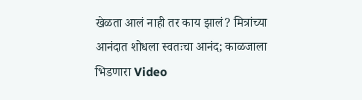खेळता आलं नाही तर काय झालं? मित्रांच्या आनंदात शोधला स्वतःचा आनंद; काळजाला भिडणारा Video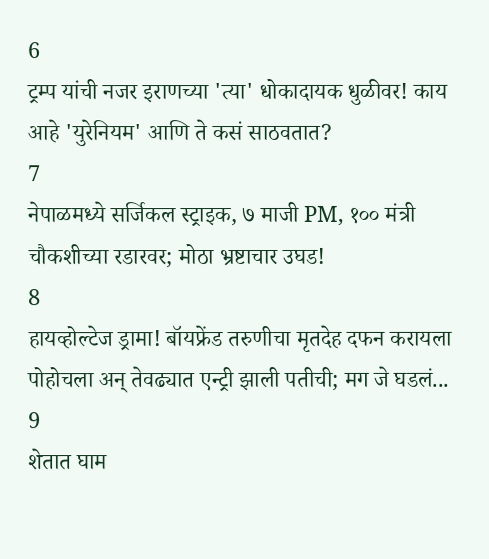6
ट्रम्प यांची नजर इराणच्या 'त्या' धोकादायक धुळीवर! काय आहे 'युरेनियम' आणि ते कसं साठवतात?
7
नेपाळमध्ये सर्जिकल स्ट्राइक, ७ माजी PM, १०० मंत्री चौकशीच्या रडारवर; मोठा भ्रष्टाचार उघड!
8
हायव्होल्टेज ड्रामा! बॉयफ्रेंड तरुणीचा मृतदेह दफन करायला पोहोचला अन् तेवढ्यात एन्ट्री झाली पतीची; मग जे घडलं...
9
शेतात घाम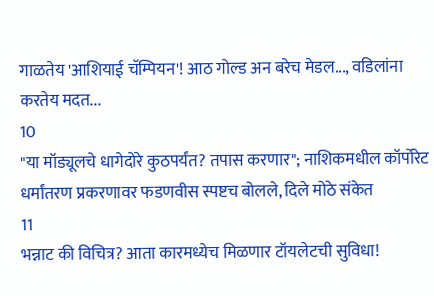गाळतेय 'आशियाई चॅम्पियन'! आठ गोल्ड अन बरेच मेडल..., वडिलांना करतेय मदत...
10
"या मॉड्यूलचे धागेदोरे कुठपर्यंत? तपास करणार"; नाशिकमधील कॉर्पोरेट धर्मांतरण प्रकरणावर फडणवीस स्पष्टच बोलले, दिले मोठे संकेत
11
भन्नाट की विचित्र? आता कारमध्येच मिळणार टॉयलेटची सुविधा!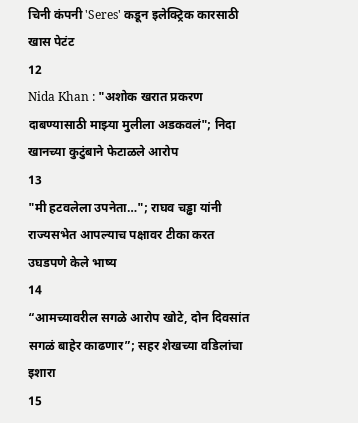चिनी कंपनी 'Seres' कडून इलेक्ट्रिक कारसाठी खास पेटंट
12
Nida Khan : "अशोक खरात प्रकरण दाबण्यासाठी माझ्या मुलीला अडकवलं"; निदा खानच्या कुटुंबाने फेटाळले आरोप
13
"मी हटवलेला उपनेता…"; राघव चड्ढा यांनी राज्यसभेत आपल्याच पक्षावर टीका करत उघडपणे केले भाष्य
14
“आमच्यावरील सगळे आरोप खोटे, दोन दिवसांत सगळं बाहेर काढणार”; सहर शेखच्या वडिलांचा इशारा
15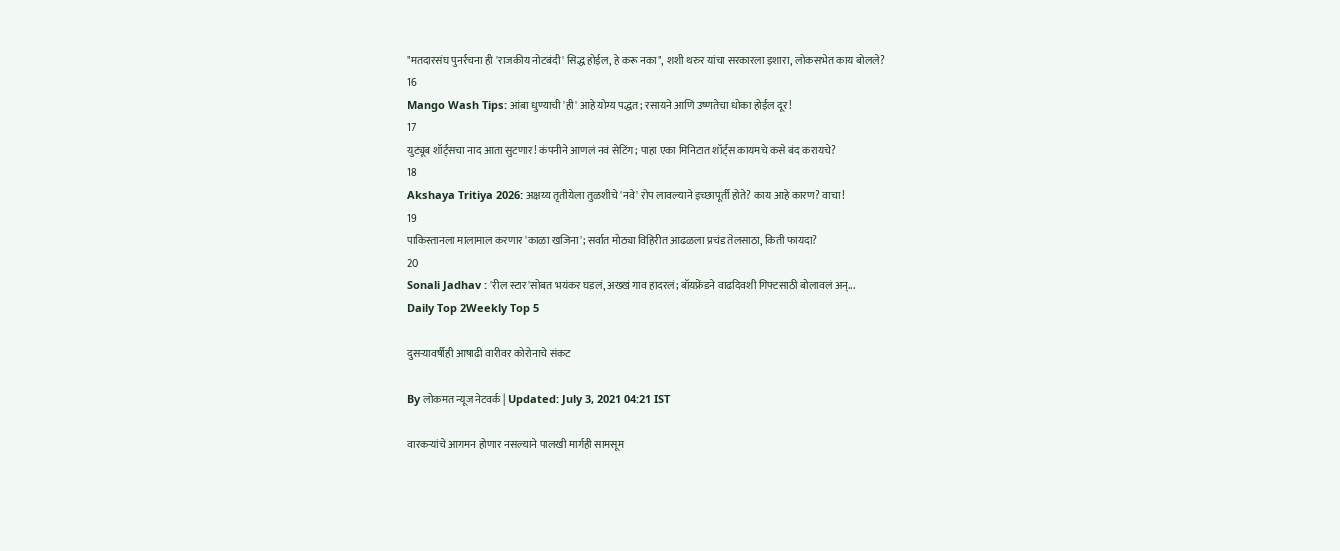"मतदारसंघ पुनर्रचना ही 'राजकीय नोटबंदी' सिद्ध होईल, हे करू नका", शशी थरुर यांचा सरकारला इशारा, लोकसभेत काय बोलले?
16
Mango Wash Tips: आंबा धुण्याची 'ही' आहे योग्य पद्धत; रसायने आणि उष्णतेचा धोका होईल दूर!
17
युट्यूब शॉर्ट्सचा नाद आता सुटणार! कंपनीने आणलं नवं सेटिंग; पाहा एका मिनिटात शॉर्ट्स कायमचे कसे बंद करायचे?
18
Akshaya Tritiya 2026: अक्षय्य तृतीयेला तुळशीचे 'नवे' रोप लावल्याने इच्छापूर्ती होते? काय आहे कारण? वाचा!
19
पाकिस्तानला मालामाल करणार 'काळा खजिना'; सर्वात मोठ्या विहिरीत आढळला प्रचंड तेलसाठा, किती फायदा?
20
Sonali Jadhav : 'रील स्टार'सोबत भयंकर घडलं, अख्खं गाव हादरलं; बॉयफ्रेंडने वाढदिवशी गिफ्टसाठी बोलावलं अन्...
Daily Top 2Weekly Top 5

दुसऱ्यावर्षीही आषाढी वारीवर कोरोनाचे संकट

By लोकमत न्यूज नेटवर्क | Updated: July 3, 2021 04:21 IST

वारकऱ्यांचे आगमन होणार नसल्याने पालखी मार्गही सामसूम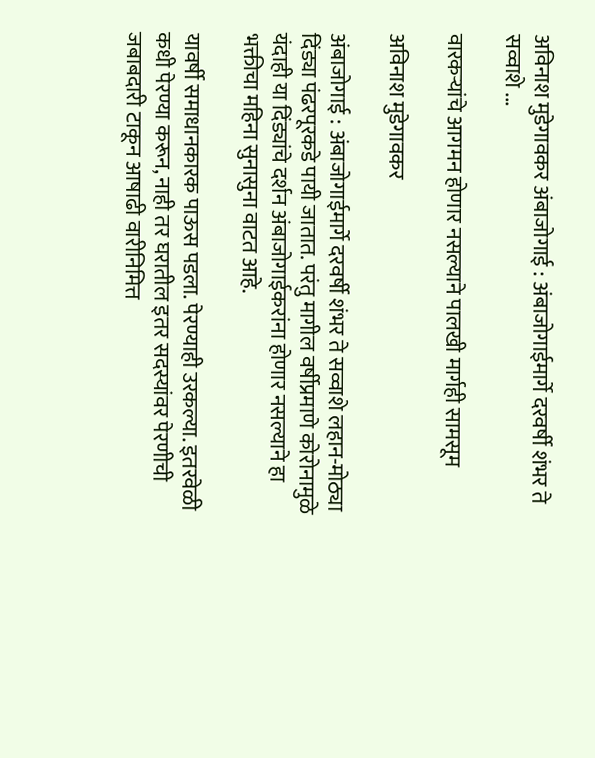अविनाश मुडेगावकर अंबाजोगाई : अंबाजोगाईमार्गे दरवर्षी शंभर ते सव्वाशे ...

वारकऱ्यांचे आगमन होणार नसल्याने पालखी मार्गही सामसूम

अविनाश मुडेगावकर

अंबाजोगाई : अंबाजोगाईमार्गे दरवर्षी शंभर ते सव्वाशे लहान-मोठ्या दिंड्या पंढरपूरकडे पायी जातात. परंतु मागील वर्षीप्रमाणे कोरोनामुळे यंदाही या दिंड्यांचे दर्शन अंबाजोगाईकरांना होणार नसल्याने हा भक्तीचा महिना सुनासुना वाटत आहे.

यावर्षी समाधानकारक पाऊस पडला. पेरण्याही उरकल्या. इतरवेळी कधी पेरण्या करून, नाही तर घरातील इतर सदस्यांवर पेरणीची जबाबदारी टाकून आषाढी वारीनिमित्त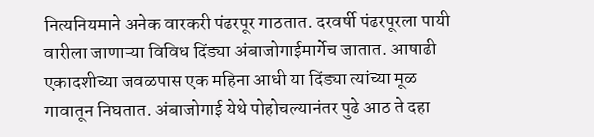नित्यनियमाने अनेक वारकरी पंढरपूर गाठतात. दरवर्षी पंढरपूरला पायी वारीला जाणाऱ्या विविध दिंड्या अंबाजोगाईमार्गेच जातात. आषाढी एकादशीच्या जवळपास एक महिना आधी या दिंड्या त्यांच्या मूळ गावातून निघतात. अंबाजोगाई येथे पोहोचल्यानंतर पुढे आठ ते दहा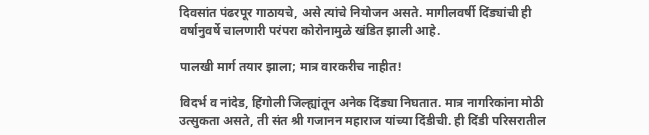दिवसांत पंढरपूर गाठायचे, असे त्यांचे नियोजन असते. मागीलवर्षी दिंड्यांची ही वर्षानुवर्षे चालणारी परंपरा कोरोनामुळे खंडित झाली आहे.

पालखी मार्ग तयार झाला; मात्र वारकरीच नाहीत!

विदर्भ व नांदेड, हिंगोली जिल्ह्यांतून अनेक दिंड्या निघतात. मात्र नागरिकांना मोठी उत्सुकता असते, ती संत श्री गजानन महाराज यांच्या दिंडीची. ही दिंडी परिसरातील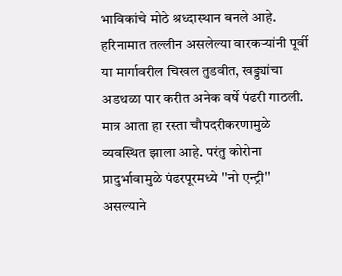भाविकांचे मोठे श्रध्दास्थान बनले आहे. हरिनामात तल्लीन असलेल्या वारकऱ्यांनी पूर्वी या मार्गावरील चिखल तुडवीत, खड्ड्यांचा अडथळा पार करीत अनेक वर्षे पंढरी गाठली. मात्र आता हा रस्ता चौपदरीकरणामुळे व्यवस्थित झाला आहे. परंतु कोरोना प्रादुर्भावामुळे पंढरपूरमध्ये ''नो एन्ट्री'' असल्याने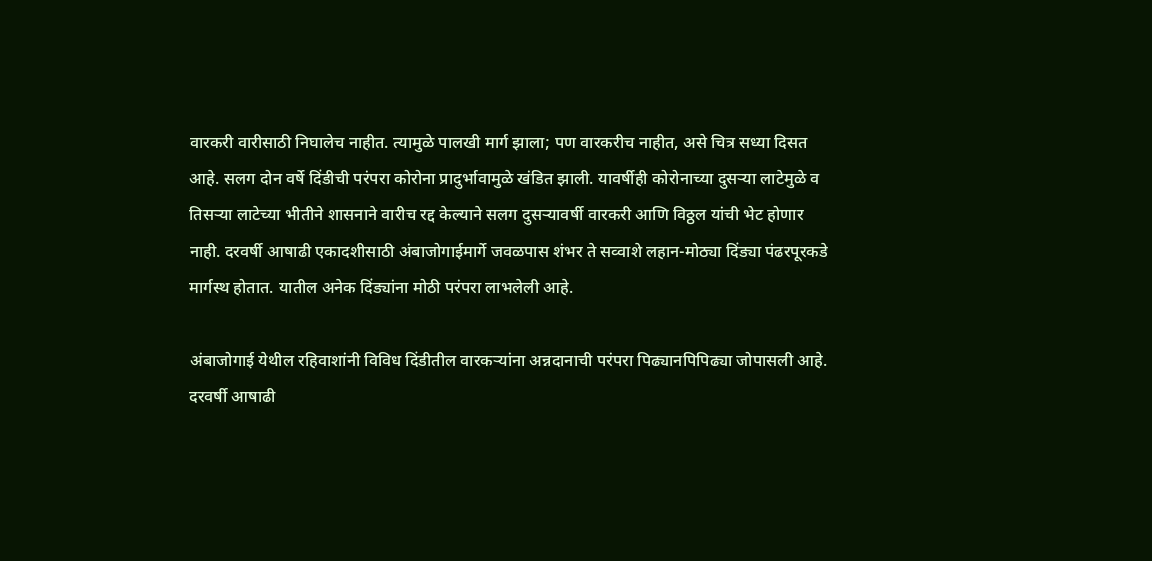वारकरी वारीसाठी निघालेच नाहीत. त्यामुळे पालखी मार्ग झाला; पण वारकरीच नाहीत, असे चित्र सध्या दिसत आहे. सलग दोन वर्षे दिंडीची परंपरा कोरोना प्रादुर्भावामुळे खंडित झाली. यावर्षीही कोरोनाच्या दुसऱ्या लाटेमुळे व तिसऱ्या लाटेच्या भीतीने शासनाने वारीच रद्द केल्याने सलग दुसऱ्यावर्षी वारकरी आणि विठ्ठल यांची भेट होणार नाही. दरवर्षी आषाढी एकादशीसाठी अंबाजोगाईमार्गे जवळपास शंभर ते सव्वाशे लहान-मोठ्या दिंड्या पंढरपूरकडे मार्गस्थ होतात. यातील अनेक दिंड्यांना मोठी परंपरा लाभलेली आहे.

अंबाजोगाई येथील रहिवाशांनी विविध दिंडीतील वारकऱ्यांना अन्नदानाची परंपरा पिढ्यानपिपिढ्या जोपासली आहे. दरवर्षी आषाढी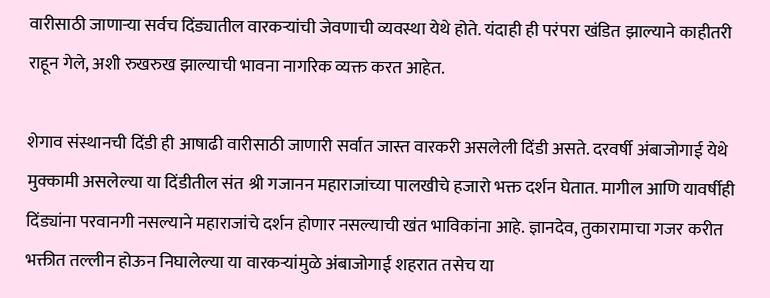वारीसाठी जाणाऱ्या सर्वच दिंड्यातील वारकऱ्यांची जेवणाची व्यवस्था येथे होते. यंदाही ही परंपरा खंडित झाल्याने काहीतरी राहून गेले, अशी रुखरुख झाल्याची भावना नागरिक व्यक्त करत आहेत.

शेगाव संस्थानची दिंडी ही आषाढी वारीसाठी जाणारी सर्वात जास्त वारकरी असलेली दिंडी असते. दरवर्षी अंबाजोगाई येथे मुक्कामी असलेल्या या दिंडीतील संत श्री गजानन महाराजांच्या पालखीचे हजारो भक्त दर्शन घेतात. मागील आणि यावर्षीही दिंड्यांना परवानगी नसल्याने महाराजांचे दर्शन होणार नसल्याची खंत भाविकांना आहे. ज्ञानदेव, तुकारामाचा गजर करीत भक्तीत तल्लीन होऊन निघालेल्या या वारकऱ्यांमुळे अंबाजोगाई शहरात तसेच या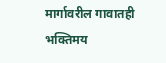मार्गावरील गावातही भक्तिमय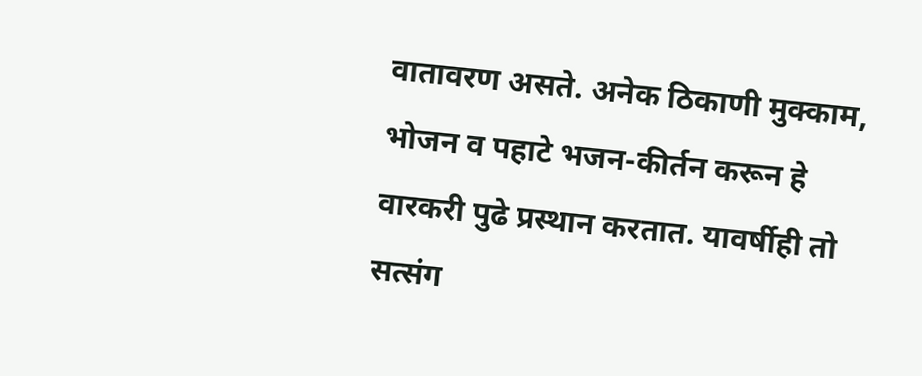वातावरण असते. अनेक ठिकाणी मुक्काम, भोजन व पहाटे भजन-कीर्तन करून हे वारकरी पुढे प्रस्थान करतात. यावर्षीही तो सत्संग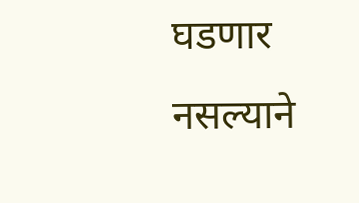घडणार नसल्याने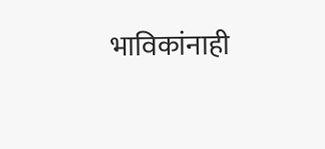भाविकांनाही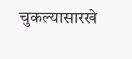चुकल्यासारखे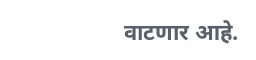वाटणार आहे.